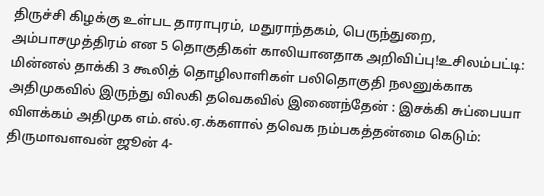திருச்சி கிழக்கு உள்பட தாராபுரம், மதுராந்தகம், பெருந்துறை, அம்பாசமுத்திரம் என 5 தொகுதிகள் காலியானதாக அறிவிப்பு!உசிலம்பட்டி: மின்னல் தாக்கி 3 கூலித் தொழிலாளிகள் பலிதொகுதி நலனுக்காக அதிமுகவில் இருந்து விலகி தவெகவில் இணைந்தேன் : இசக்கி சுப்பையா விளக்கம் அதிமுக எம்.எல்.ஏ.க்களால் தவெக நம்பகத்தன்மை கெடும்: திருமாவளவன் ஜூன் 4-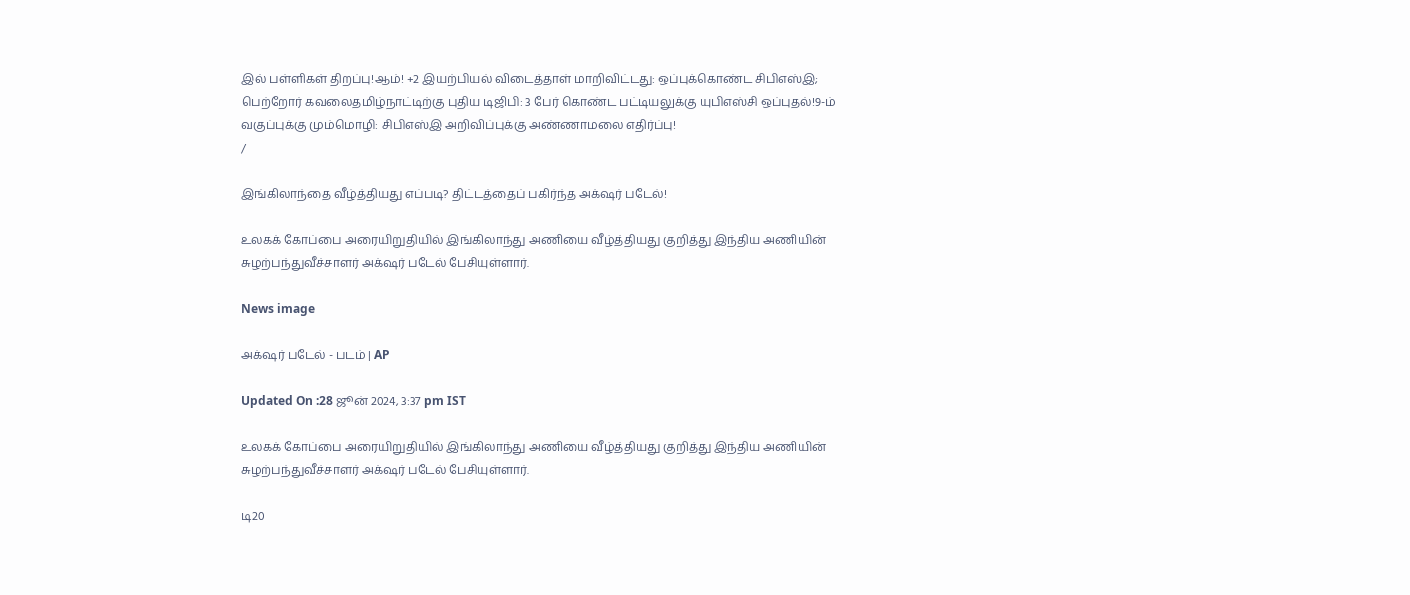இல் பள்ளிகள் திறப்பு!ஆம்! +2 இயற்பியல் விடைத்தாள் மாறிவிட்டது: ஒப்புக்கொண்ட சிபிஎஸ்இ; பெற்றோர் கவலைதமிழ்நாட்டிற்கு புதிய டிஜிபி: 3 பேர் கொண்ட பட்டியலுக்கு யுபிஎஸ்சி ஒப்புதல்!9-ம் வகுப்புக்கு மும்மொழி: சிபிஎஸ்இ அறிவிப்புக்கு அண்ணாமலை எதிர்ப்பு!
/

இங்கிலாந்தை வீழ்த்தியது எப்படி? திட்டத்தைப் பகிர்ந்த அக்‌ஷர் படேல்!

உலகக் கோப்பை அரையிறுதியில் இங்கிலாந்து அணியை வீழ்த்தியது குறித்து இந்திய அணியின் சுழற்பந்துவீச்சாளர் அக்‌ஷர் படேல் பேசியுள்ளார்.

News image

அக்‌ஷர் படேல் - படம் | AP

Updated On :28 ஜூன் 2024, 3:37 pm IST

உலகக் கோப்பை அரையிறுதியில் இங்கிலாந்து அணியை வீழ்த்தியது குறித்து இந்திய அணியின் சுழற்பந்துவீச்சாளர் அக்‌ஷர் படேல் பேசியுள்ளார்.

டி20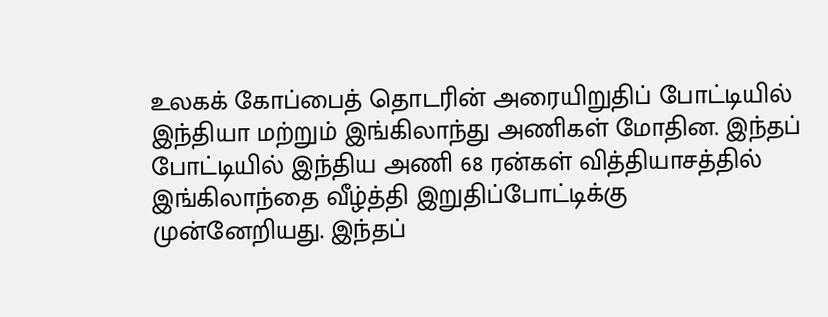உலகக் கோப்பைத் தொடரின் அரையிறுதிப் போட்டியில் இந்தியா மற்றும் இங்கிலாந்து அணிகள் மோதின. இந்தப் போட்டியில் இந்திய அணி 68 ரன்கள் வித்தியாசத்தில் இங்கிலாந்தை வீழ்த்தி இறுதிப்போட்டிக்கு முன்னேறியது. இந்தப்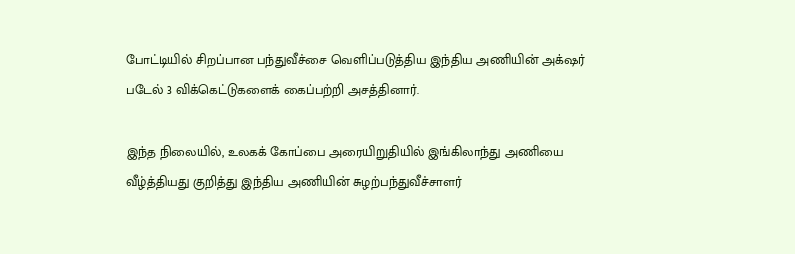போட்டியில் சிறப்பான பந்துவீச்சை வெளிப்படுத்திய இந்திய அணியின் அக்‌ஷர் படேல் 3 விக்கெட்டுகளைக் கைப்பற்றி அசத்தினார்.

இந்த நிலையில், உலகக் கோப்பை அரையிறுதியில் இங்கிலாந்து அணியை வீழ்த்தியது குறித்து இந்திய அணியின் சுழற்பந்துவீச்சாளர்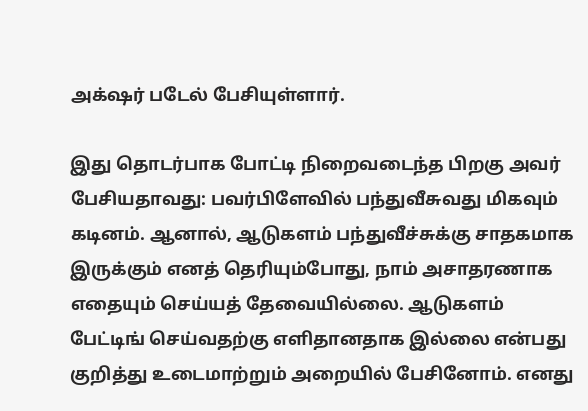அக்‌ஷர் படேல் பேசியுள்ளார்.

இது தொடர்பாக போட்டி நிறைவடைந்த பிறகு அவர் பேசியதாவது: பவர்பிளேவில் பந்துவீசுவது மிகவும் கடினம். ஆனால், ஆடுகளம் பந்துவீச்சுக்கு சாதகமாக இருக்கும் எனத் தெரியும்போது, நாம் அசாதரணாக எதையும் செய்யத் தேவையில்லை. ஆடுகளம் பேட்டிங் செய்வதற்கு எளிதானதாக இல்லை என்பது குறித்து உடைமாற்றும் அறையில் பேசினோம். எனது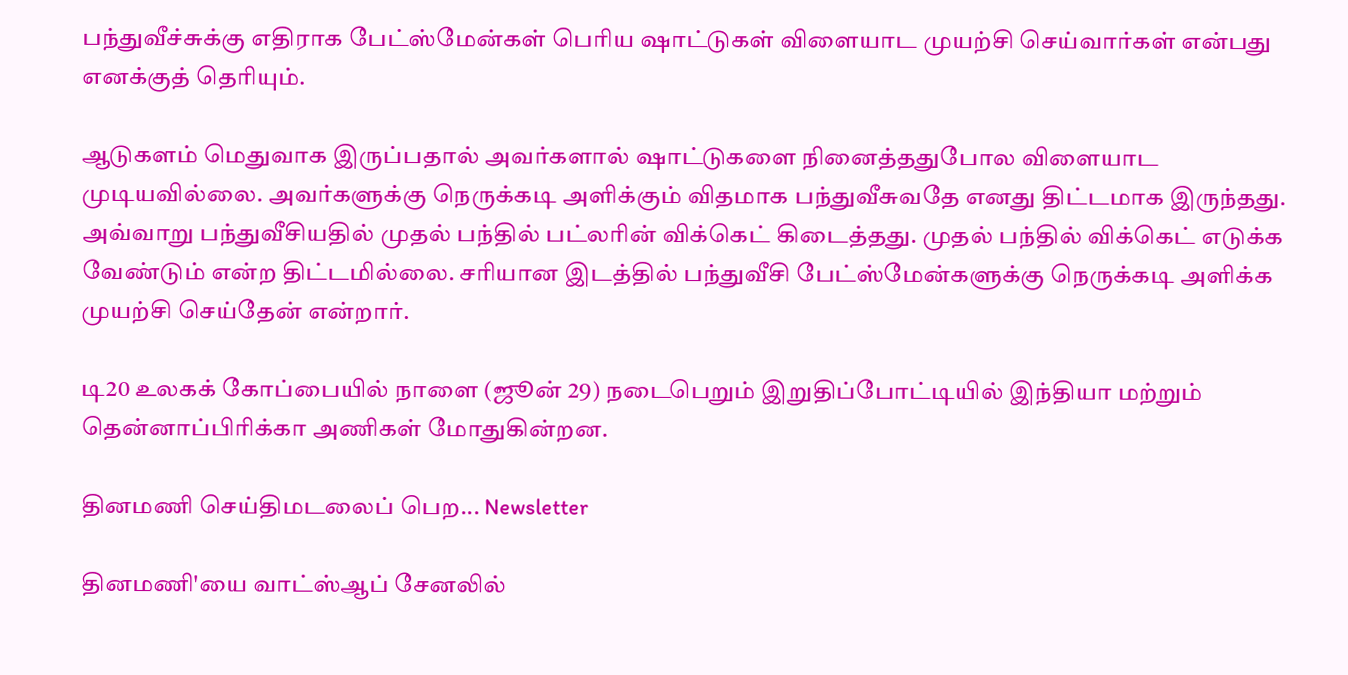பந்துவீச்சுக்கு எதிராக பேட்ஸ்மேன்கள் பெரிய ஷாட்டுகள் விளையாட முயற்சி செய்வார்கள் என்பது எனக்குத் தெரியும்.

ஆடுகளம் மெதுவாக இருப்பதால் அவர்களால் ஷாட்டுகளை நினைத்ததுபோல விளையாட முடியவில்லை. அவர்களுக்கு நெருக்கடி அளிக்கும் விதமாக பந்துவீசுவதே எனது திட்டமாக இருந்தது. அவ்வாறு பந்துவீசியதில் முதல் பந்தில் பட்லரின் விக்கெட் கிடைத்தது. முதல் பந்தில் விக்கெட் எடுக்க வேண்டும் என்ற திட்டமில்லை. சரியான இடத்தில் பந்துவீசி பேட்ஸ்மேன்களுக்கு நெருக்கடி அளிக்க முயற்சி செய்தேன் என்றார்.

டி20 உலகக் கோப்பையில் நாளை (ஜூன் 29) நடைபெறும் இறுதிப்போட்டியில் இந்தியா மற்றும் தென்னாப்பிரிக்கா அணிகள் மோதுகின்றன.

தினமணி செய்திமடலைப் பெற... Newsletter

தினமணி'யை வாட்ஸ்ஆப் சேனலில்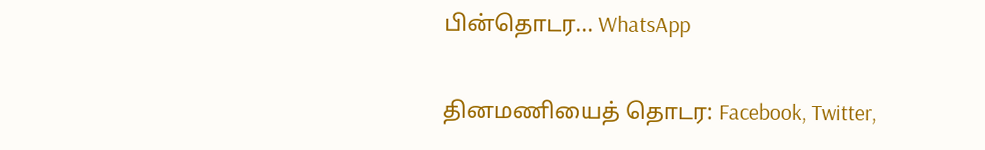பின்தொடர... WhatsApp

தினமணியைத் தொடர: Facebook, Twitter,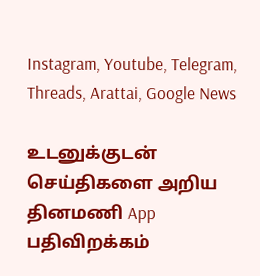Instagram, Youtube, Telegram, Threads, Arattai, Google News

உடனுக்குடன் செய்திகளை அறிய தினமணி App பதிவிறக்கம்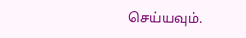செய்யவும்.